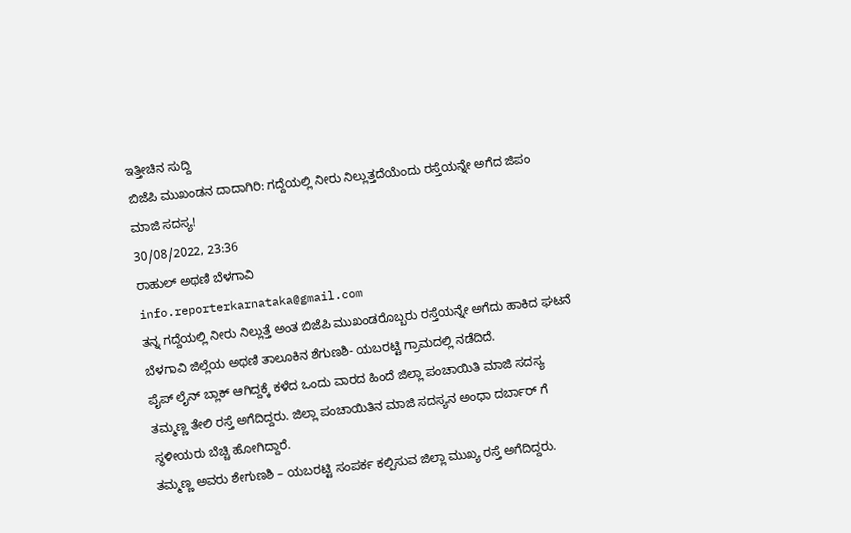ಇತ್ತೀಚಿನ ಸುದ್ದಿ
ಬಿಜೆಪಿ ಮುಖಂಡನ ದಾದಾಗಿರಿ: ಗದ್ದೆಯಲ್ಲಿ ನೀರು ನಿಲ್ಲುತ್ತದೆಯೆಂದು ರಸ್ತೆಯನ್ನೇ ಅಗೆದ ಜಿಪಂ ಮಾಜಿ ಸದಸ್ಯ!
30/08/2022, 23:36
ರಾಹುಲ್ ಅಥಣಿ ಬೆಳಗಾವಿ
info.reporterkarnataka@gmail.com
ತನ್ನ ಗದ್ದೆಯಲ್ಲಿ ನೀರು ನಿಲ್ಲುತ್ತೆ ಅಂತ ಬಿಜೆಪಿ ಮುಖಂಡರೊಬ್ಬರು ರಸ್ತೆಯನ್ನೇ ಅಗೆದು ಹಾಕಿದ ಘಟನೆ ಬೆಳಗಾವಿ ಜಿಲ್ಲೆಯ ಅಥಣಿ ತಾಲೂಕಿನ ಶೆಗುಣಶಿ- ಯಬರಟ್ಟಿ ಗ್ರಾಮದಲ್ಲಿ ನಡೆದಿದೆ.
ಪೈಪ್ ಲೈನ್ ಬ್ಲಾಕ್ ಆಗಿದ್ದಕ್ಕೆ ಕಳೆದ ಒಂದು ವಾರದ ಹಿಂದೆ ಜಿಲ್ಲಾ ಪಂಚಾಯಿತಿ ಮಾಜಿ ಸದಸ್ಯ ತಮ್ಮಣ್ಣ ತೇಲಿ ರಸ್ತೆ ಅಗೆದಿದ್ದರು. ಜಿಲ್ಲಾ ಪಂಚಾಯಿತಿನ ಮಾಜಿ ಸದಸ್ಯನ ಅಂಧಾ ದರ್ಬಾರ್ ಗೆ ಸ್ಥಳೀಯರು ಬೆಚ್ಚಿ ಹೋಗಿದ್ದಾರೆ.
ತಮ್ಮಣ್ಣ ಅವರು ಶೇಗುಣಶಿ – ಯಬರಟ್ಟಿ ಸಂಪರ್ಕ ಕಲ್ಪಿಸುವ ಜಿಲ್ಲಾ ಮುಖ್ಯ ರಸ್ತೆ ಅಗೆದಿದ್ದರು.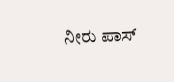ನೀರು ಪಾಸ್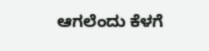ಆಗಲೆಂದು ಕೆಳಗೆ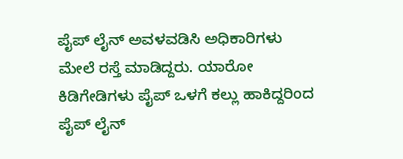ಪೈಪ್ ಲೈನ್ ಅವಳವಡಿಸಿ ಅಧಿಕಾರಿಗಳು ಮೇಲೆ ರಸ್ತೆ ಮಾಡಿದ್ದರು. ಯಾರೋ ಕಿಡಿಗೇಡಿಗಳು ಪೈಪ್ ಒಳಗೆ ಕಲ್ಲು ಹಾಕಿದ್ದರಿಂದ ಪೈಪ್ ಲೈನ್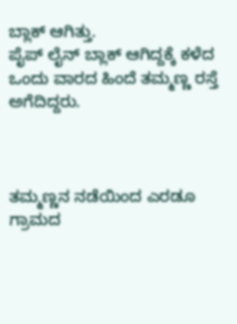ಬ್ಲಾಕ್ ಆಗಿತ್ತು.
ಪೈಪ್ ಲೈನ್ ಬ್ಲಾಕ್ ಆಗಿದ್ದಕ್ಕೆ ಕಳೆದ ಒಂದು ವಾರದ ಹಿಂದೆ ತಮ್ಮಣ್ಣ ರಸ್ತೆ ಅಗೆದಿದ್ದರು.



ತಮ್ಮಣ್ಣನ ನಡೆಯಿಂದ ಎರಡೂ ಗ್ರಾಮದ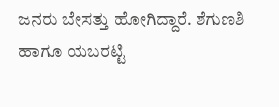ಜನರು ಬೇಸತ್ತು ಹೋಗಿದ್ದಾರೆ. ಶೆಗುಣಶಿ ಹಾಗೂ ಯಬರಟ್ಟಿ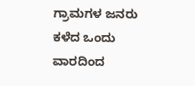ಗ್ರಾಮಗಳ ಜನರು ಕಳೆದ ಒಂದು ವಾರದಿಂದ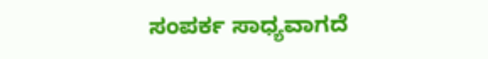ಸಂಪರ್ಕ ಸಾಧ್ಯವಾಗದೆ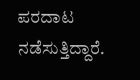ಪರದಾಟ ನಡೆಸುತ್ತಿದ್ದಾರೆ.